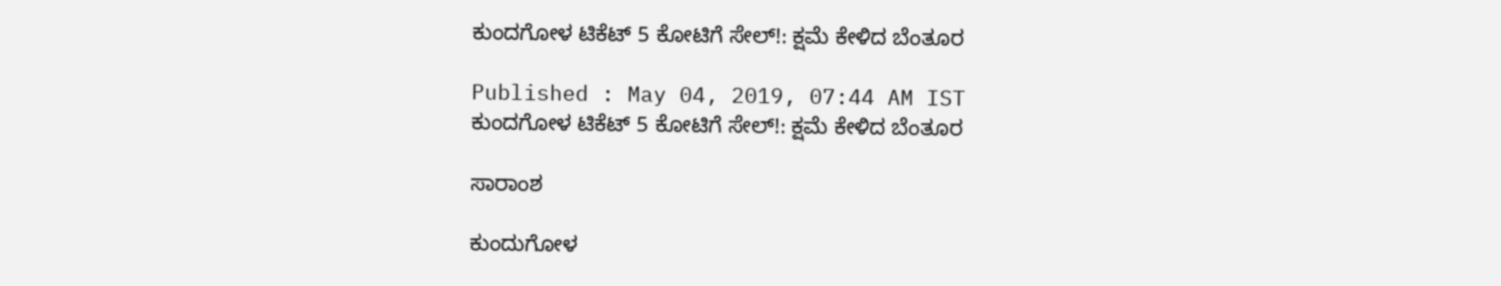ಕುಂದಗೋಳ ಟಿಕೆಟ್‌ 5 ಕೋಟಿಗೆ ಸೇಲ್‌!: ಕ್ಷಮೆ ಕೇಳಿದ ಬೆಂತೂರ

Published : May 04, 2019, 07:44 AM IST
ಕುಂದಗೋಳ ಟಿಕೆಟ್‌ 5 ಕೋಟಿಗೆ ಸೇಲ್‌!: ಕ್ಷಮೆ ಕೇಳಿದ ಬೆಂತೂರ

ಸಾರಾಂಶ

ಕುಂದುಗೋಳ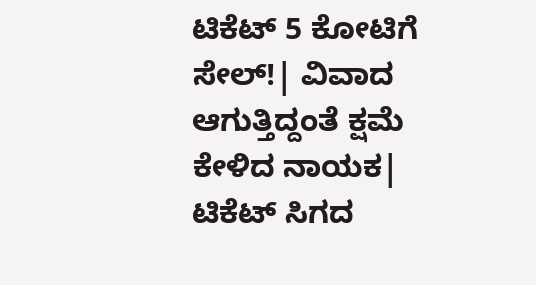ಟಿಕೆಟ್‌ 5 ಕೋಟಿಗೆ ಸೇಲ್‌!| ವಿವಾದ ಆಗುತ್ತಿದ್ದಂತೆ ಕ್ಷಮೆ ಕೇಳಿದ ನಾಯಕ| ಟಿಕೆಟ್‌ ಸಿಗದ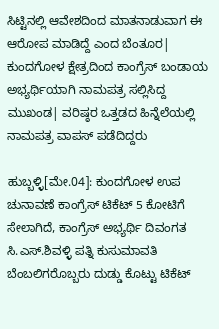ಸಿಟ್ಟಿನಲ್ಲಿ ಆವೇಶದಿಂದ ಮಾತನಾಡುವಾಗ ಈ ಆರೋಪ ಮಾಡಿದ್ದೆ ಎಂದ ಬೆಂತೂರ| ಕುಂದಗೋಳ ಕ್ಷೇತ್ರದಿಂದ ಕಾಂಗ್ರೆಸ್‌ ಬಂಡಾಯ ಅಭ್ಯರ್ಥಿಯಾಗಿ ನಾಮಪತ್ರ ಸಲ್ಲಿಸಿದ್ದ ಮುಖಂಡ| ವರಿಷ್ಠರ ಒತ್ತಡದ ಹಿನ್ನೆಲೆಯಲ್ಲಿ ನಾಮಪತ್ರ ವಾಪಸ್‌ ಪಡೆದಿದ್ದರು

ಹುಬ್ಬಳ್ಳಿ[ಮೇ.04]: ಕುಂದಗೋಳ ಉಪ ಚುನಾವಣೆ ಕಾಂಗ್ರೆಸ್‌ ಟಿಕೆಟ್‌ 5 ಕೋಟಿಗೆ ಸೇಲಾಗಿದೆ, ಕಾಂಗ್ರೆಸ್‌ ಅಭ್ಯರ್ಥಿ ದಿವಂಗತ ಸಿ.ಎಸ್‌.ಶಿವಳ್ಳಿ ಪತ್ನಿ ಕುಸುಮಾವತಿ ಬೆಂಬಲಿಗರೊಬ್ಬರು ದುಡ್ಡು ಕೊಟ್ಟು ಟಿಕೆಟ್‌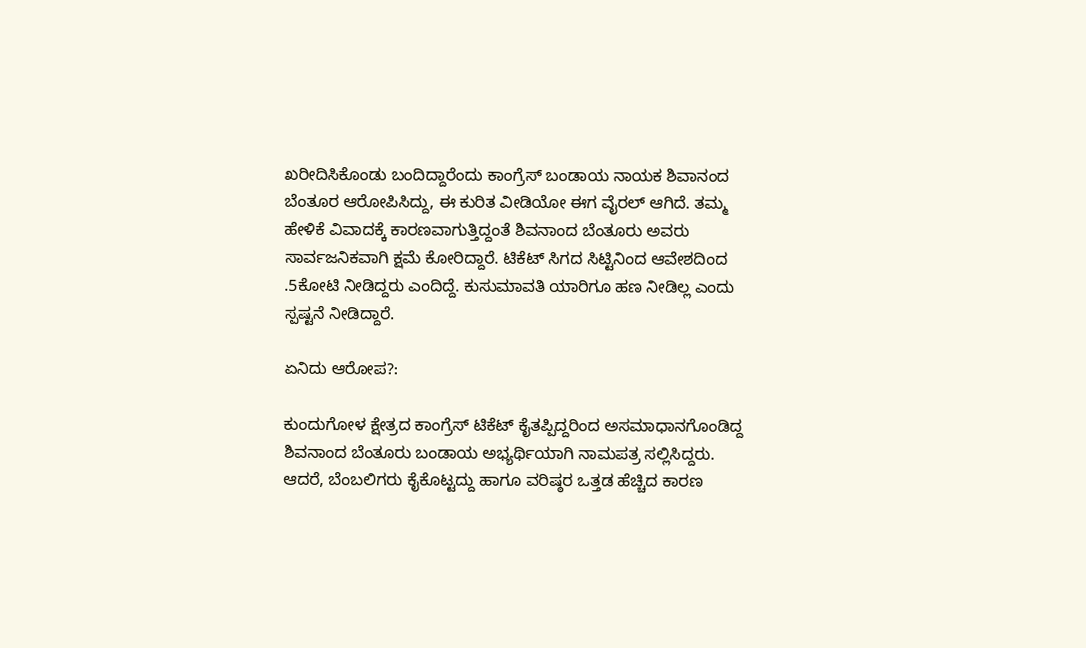ಖರೀದಿಸಿಕೊಂಡು ಬಂದಿದ್ದಾರೆಂದು ಕಾಂಗ್ರೆಸ್‌ ಬಂಡಾಯ ನಾಯಕ ಶಿವಾನಂದ ಬೆಂತೂರ ಆರೋಪಿಸಿದ್ದು, ಈ ಕುರಿತ ವೀಡಿಯೋ ಈಗ ವೈರಲ್‌ ಆಗಿದೆ. ತಮ್ಮ ಹೇಳಿಕೆ ವಿವಾದಕ್ಕೆ ಕಾರಣವಾಗುತ್ತಿದ್ದಂತೆ ಶಿವನಾಂದ ಬೆಂತೂರು ಅವರು ಸಾರ್ವಜನಿಕವಾಗಿ ಕ್ಷಮೆ ಕೋರಿದ್ದಾರೆ. ಟಿಕೆಟ್‌ ಸಿಗದ ಸಿಟ್ಟಿನಿಂದ ಆವೇಶದಿಂದ .5ಕೋಟಿ ನೀಡಿದ್ದರು ಎಂದಿದ್ದೆ. ಕುಸುಮಾವತಿ ಯಾರಿಗೂ ಹಣ ನೀಡಿಲ್ಲ ಎಂದು ಸ್ಪಷ್ಟನೆ ನೀಡಿದ್ದಾರೆ.

ಏನಿದು ಆರೋಪ?:

ಕುಂದುಗೋಳ ಕ್ಷೇತ್ರದ ಕಾಂಗ್ರೆಸ್‌ ಟಿಕೆಟ್‌ ಕೈತಪ್ಪಿದ್ದರಿಂದ ಅಸಮಾಧಾನಗೊಂಡಿದ್ದ ಶಿವನಾಂದ ಬೆಂತೂರು ಬಂಡಾಯ ಅಭ್ಯರ್ಥಿಯಾಗಿ ನಾಮಪತ್ರ ಸಲ್ಲಿಸಿದ್ದರು. ಆದರೆ, ಬೆಂಬಲಿಗರು ಕೈಕೊಟ್ಟದ್ದು ಹಾಗೂ ವರಿಷ್ಠರ ಒತ್ತಡ ಹೆಚ್ಚಿದ ಕಾರಣ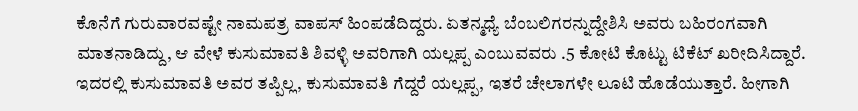ಕೊನೆಗೆ ಗುರುವಾರವಷ್ಟೇ ನಾಮಪತ್ರ ವಾಪಸ್‌ ಹಿಂಪಡೆದಿದ್ದರು. ಏತನ್ಮಧ್ಯೆ ಬೆಂಬಲಿಗರನ್ನುದ್ದೇಶಿಸಿ ಅವರು ಬಹಿರಂಗವಾಗಿ ಮಾತನಾಡಿದ್ದು, ಆ ವೇಳೆ ಕುಸುಮಾವತಿ ಶಿವಳ್ಳಿ ಅವರಿಗಾಗಿ ಯಲ್ಲಪ್ಪ ಎಂಬುವವರು .5 ಕೋಟಿ ಕೊಟ್ಟು ಟಿಕೆಟ್‌ ಖರೀದಿಸಿದ್ದಾರೆ. ಇದರಲ್ಲಿ ಕುಸುಮಾವತಿ ಅವರ ತಪ್ಪಿಲ್ಲ, ಕುಸುಮಾವತಿ ಗೆದ್ದರೆ ಯಲ್ಲಪ್ಪ, ಇತರೆ ಚೇಲಾಗಳೇ ಲೂಟಿ ಹೊಡೆಯುತ್ತಾರೆ. ಹೀಗಾಗಿ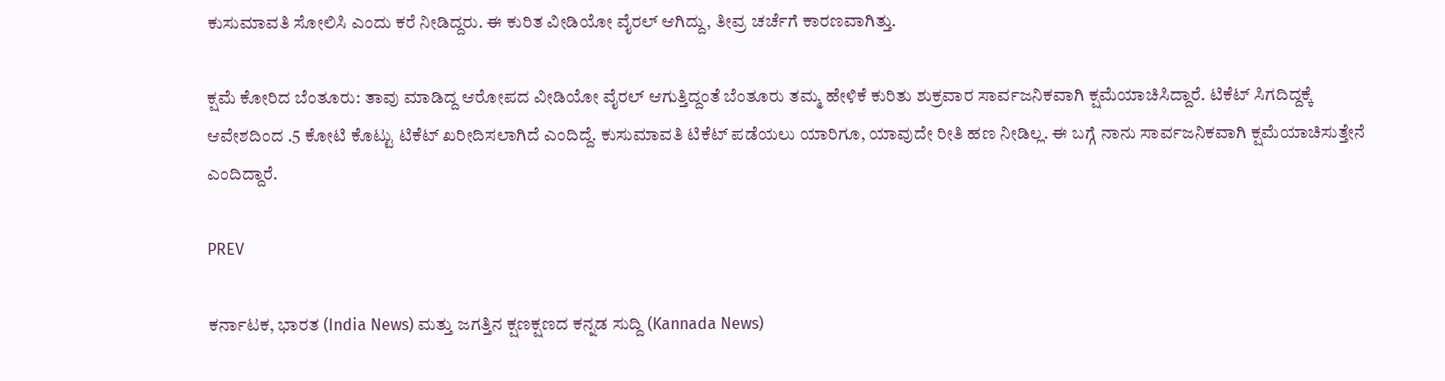ಕುಸುಮಾವತಿ ಸೋಲಿಸಿ ಎಂದು ಕರೆ ನೀಡಿದ್ದರು. ಈ ಕುರಿತ ವೀಡಿಯೋ ವೈರಲ್‌ ಆಗಿದ್ದು, ತೀವ್ರ ಚರ್ಚೆಗೆ ಕಾರಣವಾಗಿತ್ತು.

ಕ್ಷಮೆ ಕೋರಿದ ಬೆಂತೂರು: ತಾವು ಮಾಡಿದ್ದ ಆರೋಪದ ವೀಡಿಯೋ ವೈರಲ್‌ ಆಗುತ್ತಿದ್ದಂತೆ ಬೆಂತೂರು ತಮ್ಮ ಹೇಳಿಕೆ ಕುರಿತು ಶುಕ್ರವಾರ ಸಾರ್ವಜನಿಕವಾಗಿ ಕ್ಷಮೆಯಾಚಿಸಿದ್ದಾರೆ. ಟಿಕೆಟ್‌ ಸಿಗದಿದ್ದಕ್ಕೆ ಆವೇಶದಿಂದ .5 ಕೋಟಿ ಕೊಟ್ಟು ಟಿಕೆಟ್‌ ಖರೀದಿಸಲಾಗಿದೆ ಎಂದಿದ್ದೆ. ಕುಸುಮಾವತಿ ಟಿಕೆಟ್‌ ಪಡೆಯಲು ಯಾರಿಗೂ, ಯಾವುದೇ ರೀತಿ ಹಣ ನೀಡಿಲ್ಲ. ಈ ಬಗ್ಗೆ ನಾನು ಸಾರ್ವಜನಿಕವಾಗಿ ಕ್ಷಮೆಯಾಚಿಸುತ್ತೇನೆ ಎಂದಿದ್ದಾರೆ.

PREV

ಕರ್ನಾಟಕ, ಭಾರತ (India News) ಮತ್ತು ಜಗತ್ತಿನ ಕ್ಷಣಕ್ಷಣದ ಕನ್ನಡ ಸುದ್ದಿ (Kannada News)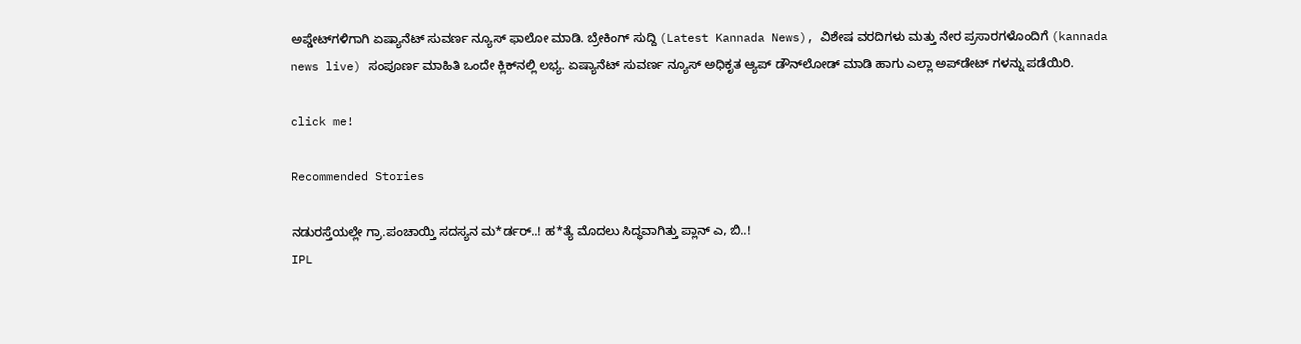ಅಪ್ಡೇಟ್‌ಗಳಿಗಾಗಿ ಏಷ್ಯಾನೆಟ್ ಸುವರ್ಣ ನ್ಯೂಸ್‌ ಫಾಲೋ ಮಾಡಿ. ಬ್ರೇಕಿಂಗ್ ಸುದ್ದಿ (Latest Kannada News), ವಿಶೇಷ ವರದಿಗಳು ಮತ್ತು ನೇರ ಪ್ರಸಾರಗಳೊಂದಿಗೆ (kannada news live) ಸಂಪೂರ್ಣ ಮಾಹಿತಿ ಒಂದೇ ಕ್ಲಿಕ್‌ನಲ್ಲಿ ಲಭ್ಯ. ಏಷ್ಯಾನೆಟ್ ಸುವರ್ಣ ನ್ಯೂಸ್ ಅಧಿಕೃತ ಆ್ಯಪ್ ಡೌನ್‌ಲೋಡ್ ಮಾಡಿ ಹಾಗು ಎಲ್ಲಾ ಅಪ್‌ಡೇಟ್ ಗಳನ್ನು ಪಡೆಯಿರಿ.

click me!

Recommended Stories

ನಡುರಸ್ತೆಯಲ್ಲೇ ಗ್ರಾ.ಪಂಚಾಯ್ತಿ ಸದಸ್ಯನ ಮ*ರ್ಡರ್..! ಹ*ತ್ಯೆ ಮೊದಲು ಸಿದ್ಧವಾಗಿತ್ತು ಪ್ಲಾನ್‌ ಎ, ಬಿ..!
IPL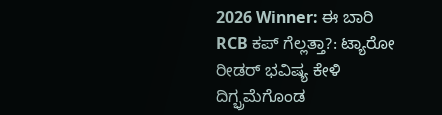2026 Winner: ಈ ಬಾರಿ RCB ಕಪ್‌ ಗೆಲ್ಲತ್ತಾ?: ಟ್ಯಾರೋ ರೀಡರ್‌ ಭವಿಷ್ಯ ಕೇಳಿ ದಿಗ್ಭ್ರಮೆಗೊಂಡ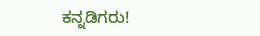ಕನ್ನಡಿಗರು!